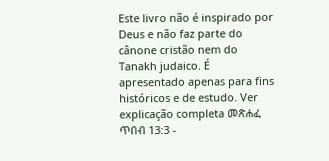Este livro não é inspirado por Deus e não faz parte do cânone cristão nem do Tanakh judaico. É apresentado apenas para fins históricos e de estudo. Ver explicação completa መጽሐፈ ጥበብ 13:3 -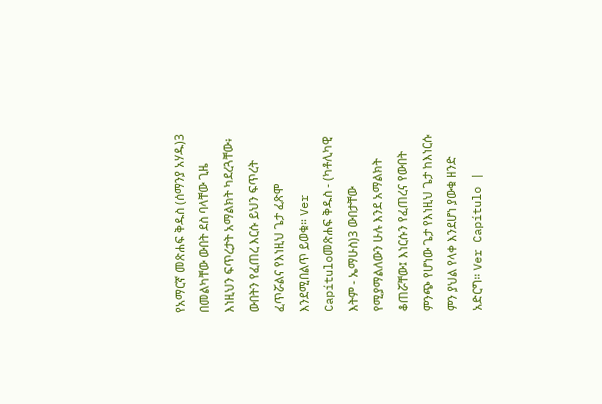የአማርኛ መጽሐፍ ቅዱስ (ሰማንያ አሃዱ)3 በመልካቸው ውበት ደስ ባላቸው ጊዜ እነዚህን ፍጥረታት አማልክት ካደረጓቸው፥ ውበትን የፈጠረ እርሱ ይህን ፍጥረት ፈጥሯልና የእነዚህ ጌታ ፈጽሞ እንደሚበልጥ ይወቁ። Ver Capítuloመጽሐፍ ቅዱስ - (ካቶሊካዊ እትም - ኤማሁስ)3 ውበታቸው የሚያማልለውን ሁሉ እንደ አማልክት ቆጠሯቸው፤ እነርሱን የፈጠረና የውበት ምንጭ የሆነው ጌታ የእነዚህ ጌታ ከእነርሱ ምን ያህል የላቀ እንደሆነ ያውቁ ዘንድ አድርግ። Ver Capítulo |